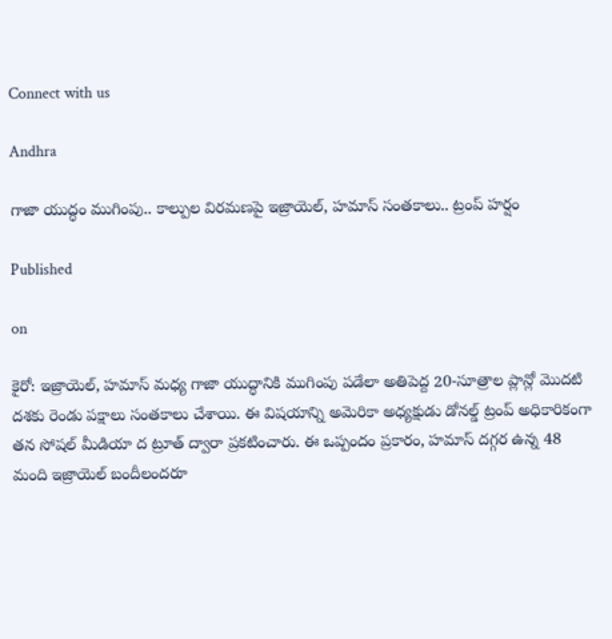Connect with us

Andhra

గాజా యుద్ధం ముగింపు.. కాల్పుల విరమణపై ఇజ్రాయెల్, హమాస్ సంతకాలు.. ట్రంప్ హర్షం

Published

on

కైరో: ఇజ్రాయెల్, హమాస్ మధ్య గాజా యుద్ధానికి ముగింపు పడేలా అతిపెద్ద 20-సూత్రాల ప్లాన్లో మొదటి దశకు రెండు పక్షాలు సంతకాలు చేశాయి. ఈ విషయాన్ని అమెరికా అధ్యక్షుడు డోనల్డ్ ట్రంప్ అధికారికంగా తన సోషల్ మీడియా ద ట్రూత్ ద్వారా ప్రకటించారు. ఈ ఒప్పందం ప్రకారం, హమాస్ దగ్గర ఉన్న 48 మంది ఇజ్రాయెల్ బందీలందరూ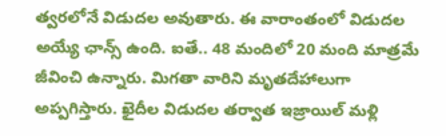త్వరలోనే విడుదల అవుతారు. ఈ వారాంతంలో విడుదల అయ్యే ఛాన్స్ ఉంది. ఐతే.. 48 మందిలో 20 మంది మాత్రమే జీవించి ఉన్నారు. మిగతా వారిని మృతదేహాలుగా అప్పగిస్తారు. ఖైదీల విడుదల తర్వాత ఇజ్రాయిల్ మళ్లి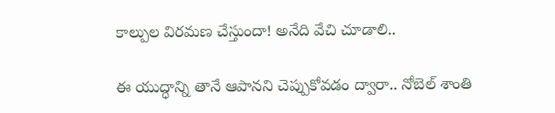కాల్పుల విరమణ చేస్తుందా! అనేది వేచి చూడాలి..

ఈ యుద్ధాన్ని తానే ఆపానని చెప్పుకోవడం ద్వారా.. నోబెల్ శాంతి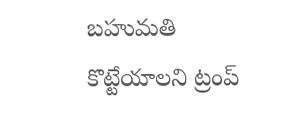బహుమతి కొట్టేయాలని ట్రంప్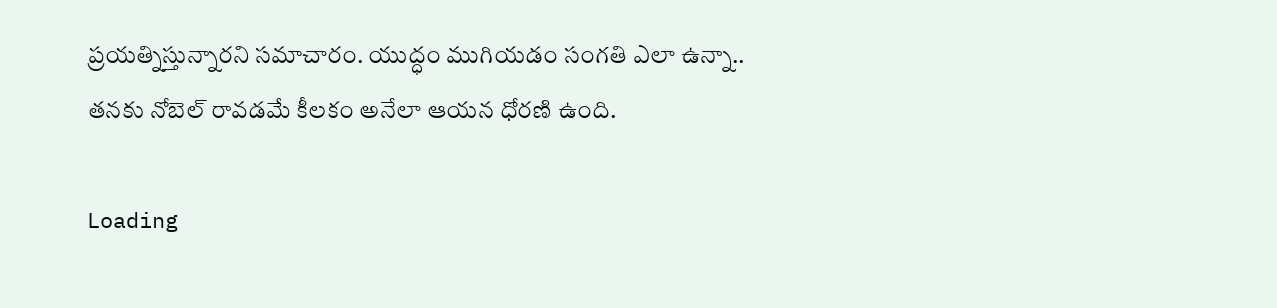ప్రయత్నిస్తున్నారని సమాచారం. యుద్ధం ముగియడం సంగతి ఎలా ఉన్నా.. తనకు నోబెల్ రావడమే కీలకం అనేలా ఆయన ధోరణి ఉంది.

Loading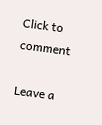Click to comment

Leave a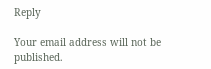Reply

Your email address will not be published.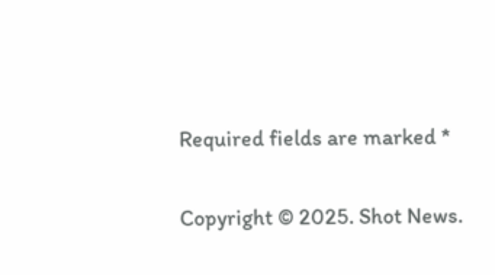Required fields are marked *

Copyright © 2025. Shot News.